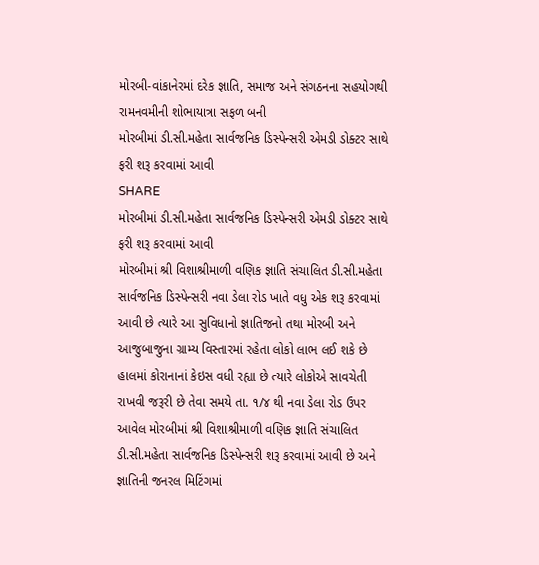મોરબી-વાંકાનેરમાં દરેક જ્ઞાતિ, સમાજ અને સંગઠનના સહયોગથી રામનવમીની શોભાયાત્રા સફળ બની
મોરબીમાં ડી.સી.મહેતા સાર્વજનિક ડિસ્પેન્સરી એમડી ડોક્ટર સાથે ફરી શરૂ કરવામાં આવી
SHARE
મોરબીમાં ડી.સી.મહેતા સાર્વજનિક ડિસ્પેન્સરી એમડી ડોક્ટર સાથે ફરી શરૂ કરવામાં આવી
મોરબીમાં શ્રી વિશાશ્રીમાળી વણિક જ્ઞાતિ સંચાલિત ડી.સી.મહેતા સાર્વજનિક ડિસ્પેન્સરી નવા ડેલા રોડ ખાતે વધુ એક શરૂ કરવામાં આવી છે ત્યારે આ સુવિધાનો જ્ઞાતિજનો તથા મોરબી અને આજુબાજુના ગ્રામ્ય વિસ્તારમાં રહેતા લોકો લાભ લઈ શકે છે
હાલમાં કોરાનાનાં કેઇસ વધી રહ્યા છે ત્યારે લોકોએ સાવચેતી રાખવી જરૂરી છે તેવા સમયે તા. ૧/૪ થી નવા ડેલા રોડ ઉપર આવેલ મોરબીમાં શ્રી વિશાશ્રીમાળી વણિક જ્ઞાતિ સંચાલિત ડી.સી.મહેતા સાર્વજનિક ડિસ્પેન્સરી શરૂ કરવામાં આવી છે અને જ્ઞાતિની જનરલ મિટિંગમાં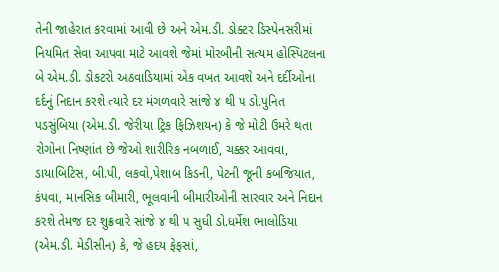તેની જાહેરાત કરવામાં આવી છે અને એમ.ડી. ડોક્ટર ડિસ્પેનસરીમાં નિયમિત સેવા આપવા માટે આવશે જેમાં મોરબીની સત્યમ હોસ્પિટલના બે એમ.ડી. ડોકટરો અઠવાડિયામાં એક વખત આવશે અને દર્દીઓના દર્દનું નિદાન કરશે ત્યારે દર મંગળવારે સાંજે ૪ થી ૫ ડો.પુનિત પડસુંબિયા (એમ.ડી. જેરીયા ટ્રિક ફિઝિશયન) કે જે મોટી ઉમરે થતા રોગોના નિષ્ણાંત છે જેઓ શારીરિક નબળાઈ, ચક્કર આવવા, ડાયાબિટિસ, બી.પી, લકવો,પેશાબ કિડની, પેટની જૂની કબજિયાત, કંપવા, માનસિક બીમારી, ભૂલવાની બીમારીઓની સારવાર અને નિદાન કરશે તેમજ દર શુક્રવારે સાંજે ૪ થી ૫ સુધી ડો.ધર્મેશ ભાલોડિયા (એમ.ડી. મેડીસીન) કે, જે હદય ફેફસાં,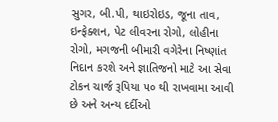સુગર, બી.પી, થાઇરોઇડ, જૂના તાવ, ઇન્ફેક્શન, પેટ લીવરના રોગો, લોહીના રોગો, મગજની બીમારી વગેરેના નિષ્ણાંત નિદાન કરશે અને જ્ઞાતિજનો માટે આ સેવા ટોકન ચાર્જ રૂપિયા ૫૦ થી રાખવામા આવી છે અને અન્ય દર્દીઓ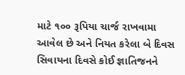માટે ૧૦૦ રૂપિયા ચાર્જ રાખવામા આવેલ છે અને નિયત કરેલા બે દિવસ સિવાયના દિવસે કોઈ જ્ઞાતિજનને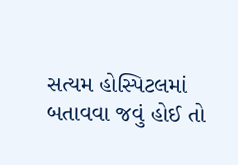સત્યમ હોસ્પિટલમાં બતાવવા જવું હોઈ તો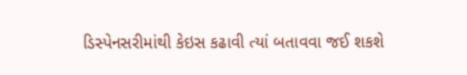ડિસ્પેનસરીમાંથી કેઇસ કઢાવી ત્યાં બતાવવા જઈ શકશે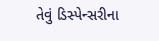તેવું ડિસ્પેન્સરીના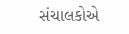સંચાલકોએ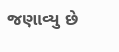જણાવ્યુ છે